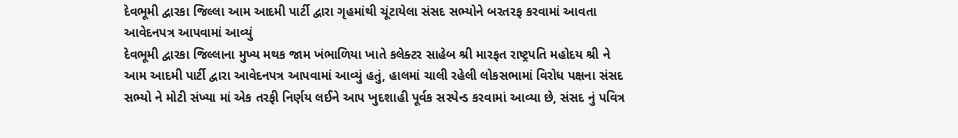દેવભૂમી દ્વારકા જિલ્લા આમ આદમી પાર્ટી દ્વારા ગૃહમાંથી ચૂંટાયેલા સંસદ સભ્યોને બરતરફ કરવામાં આવતા આવેદનપત્ર આપવામાં આવ્યું
દેવભૂમી દ્વારકા જિલ્લાના મુખ્ય મથક જામ ખંભાળિયા ખાતે કલેક્ટર સાહેબ શ્રી મારફત રાષ્ટ્રપતિ મહોદય શ્રી ને આમ આદમી પાર્ટી દ્વારા આવેદનપત્ર આપવામાં આવ્યું હતું, હાલમાં ચાલી રહેલી લોકસભામાં વિરોધ પક્ષના સંસદ સભ્યો ને મોટી સંખ્યા માં એક તરફી નિર્ણય લઈને આપ ખુદશાહી પૂર્વક સસ્પેન્ડ કરવામાં આવ્યા છે, સંસદ નું પવિત્ર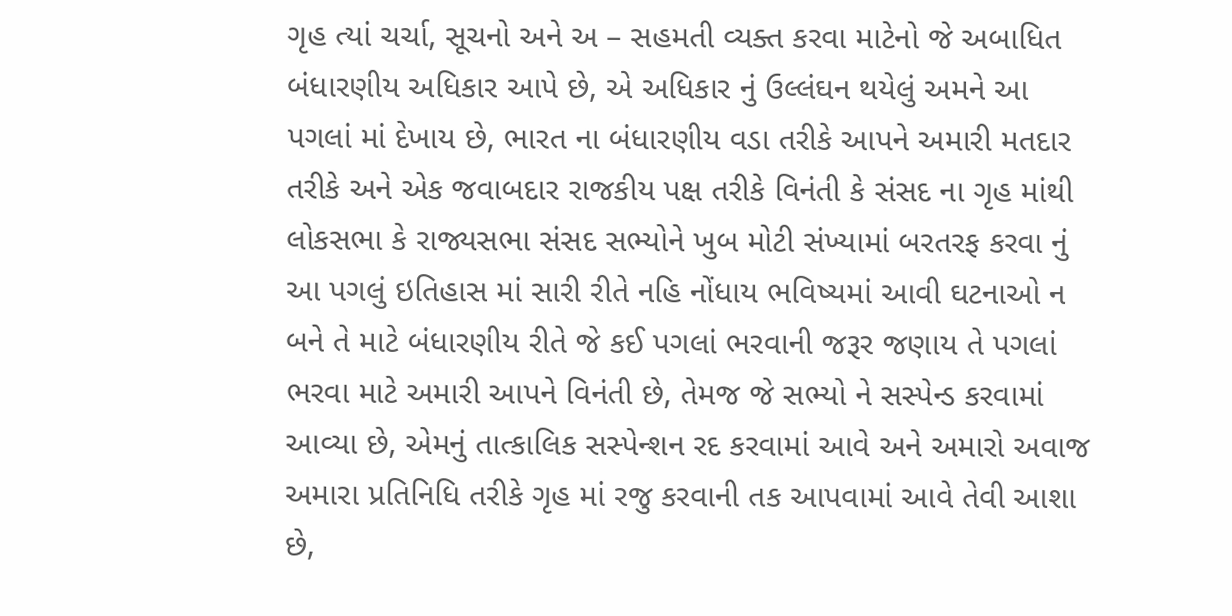ગૃહ ત્યાં ચર્ચા, સૂચનો અને અ – સહમતી વ્યક્ત કરવા માટેનો જે અબાધિત બંધારણીય અધિકાર આપે છે, એ અધિકાર નું ઉલ્લંઘન થયેલું અમને આ પગલાં માં દેખાય છે, ભારત ના બંધારણીય વડા તરીકે આપને અમારી મતદાર તરીકે અને એક જવાબદાર રાજકીય પક્ષ તરીકે વિનંતી કે સંસદ ના ગૃહ માંથી લોકસભા કે રાજ્યસભા સંસદ સભ્યોને ખુબ મોટી સંખ્યામાં બરતરફ કરવા નું આ પગલું ઇતિહાસ માં સારી રીતે નહિ નોંધાય ભવિષ્યમાં આવી ઘટનાઓ ન બને તે માટે બંધારણીય રીતે જે કઈ પગલાં ભરવાની જરૂર જણાય તે પગલાં ભરવા માટે અમારી આપને વિનંતી છે, તેમજ જે સભ્યો ને સસ્પેન્ડ કરવામાં આવ્યા છે, એમનું તાત્કાલિક સસ્પેન્શન રદ કરવામાં આવે અને અમારો અવાજ અમારા પ્રતિનિધિ તરીકે ગૃહ માં રજુ કરવાની તક આપવામાં આવે તેવી આશા છે,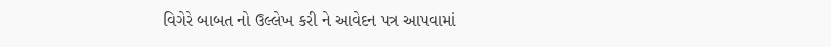વિગેરે બાબત નો ઉલ્લેખ કરી ને આવેદન પત્ર આપવામાં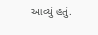આવ્યું હતું.